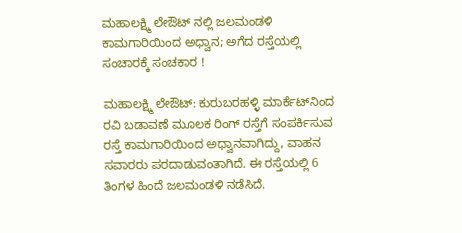ಮಹಾಲಕ್ಷ್ಮಿ ಲೇಔಟ್‌ ನಲ್ಲಿ ಜಲಮಂಡಳಿ ಕಾಮಗಾರಿಯಿಂದ ಅಧ್ವಾನ; ಅಗೆದ ರಸ್ತೆಯಲ್ಲಿ ಸಂಚಾರಕ್ಕೆ ಸಂಚಕಾರ !

ಮಹಾಲಕ್ಷ್ಮಿ ಲೇಔಟ್‌: ಕುರುಬರಹಳ್ಳಿ ಮಾರ್ಕೆಟ್‌ನಿಂದ ರವಿ ಬಡಾವಣೆ ಮೂಲಕ ರಿಂಗ್‌ ರಸ್ತೆಗೆ ಸಂಪರ್ಕಿಸುವ ರಸ್ತೆ ಕಾಮಗಾರಿಯಿಂದ ಅಧ್ವಾನವಾಗಿದ್ದು, ವಾಹನ ಸವಾರರು ಪರದಾಡುವಂತಾಗಿದೆ. ಈ ರಸ್ತೆಯಲ್ಲಿ 6 ತಿಂಗಳ ಹಿಂದೆ ಜಲಮಂಡಳಿ ನಡೆಸಿದೆ.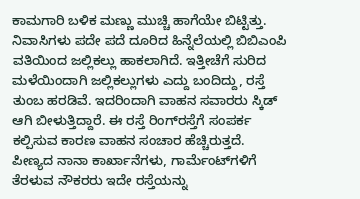ಕಾಮಗಾರಿ ಬಳಿಕ ಮಣ್ಣು ಮುಚ್ಚಿ ಹಾಗೆಯೇ ಬಿಟ್ಟಿತ್ತು. ನಿವಾಸಿಗಳು ಪದೇ ಪದೆ ದೂರಿದ ಹಿನ್ನೆಲೆಯಲ್ಲಿ ಬಿಬಿಎಂಪಿ ವತಿಯಿಂದ ಜಲ್ಲಿಕಲ್ಲು ಹಾಕಲಾಗಿದೆ. ಇತ್ತೀಚೆಗೆ ಸುರಿದ ಮಳೆಯಿಂದಾಗಿ ಜಲ್ಲಿಕಲ್ಲುಗಳು ಎದ್ದು ಬಂದಿದ್ದು, ರಸ್ತೆ ತುಂಬ ಹರಡಿವೆ. ಇದರಿಂದಾಗಿ ವಾಹನ ಸವಾರರು ಸ್ಕಿಡ್‌ ಆಗಿ ಬೀಳುತ್ತಿದ್ದಾರೆ. ಈ ರಸ್ತೆ ರಿಂಗ್‌ರಸ್ತೆಗೆ ಸಂಪರ್ಕ ಕಲ್ಪಿಸುವ ಕಾರಣ ವಾಹನ ಸಂಚಾರ ಹೆಚ್ಚಿರುತ್ತದೆ. ಪೀಣ್ಯದ ನಾನಾ ಕಾರ್ಖಾನೆಗಳು, ಗಾರ್ಮೆಂಟ್‌ಗಳಿಗೆ ತೆರಳುವ ನೌಕರರು ಇದೇ ರಸ್ತೆಯನ್ನು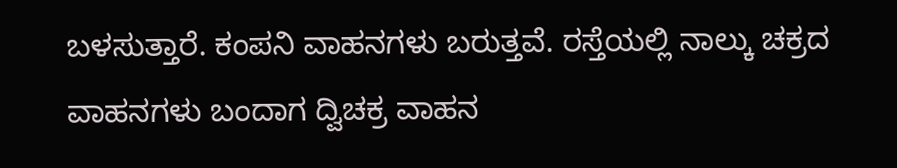ಬಳಸುತ್ತಾರೆ. ಕಂಪನಿ ವಾಹನಗಳು ಬರುತ್ತವೆ. ರಸ್ತೆಯಲ್ಲಿ ನಾಲ್ಕು ಚಕ್ರದ ವಾಹನಗಳು ಬಂದಾಗ ದ್ವಿಚಕ್ರ ವಾಹನ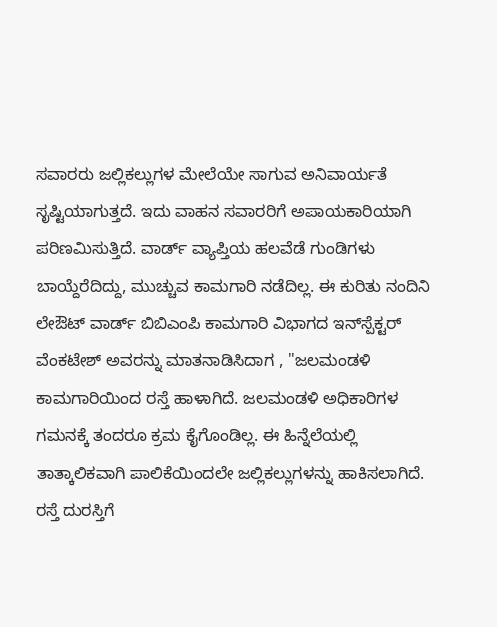ಸವಾರರು ಜಲ್ಲಿಕಲ್ಲುಗಳ ಮೇಲೆಯೇ ಸಾಗುವ ಅನಿವಾರ್ಯತೆ ಸೃಷ್ಟಿಯಾಗುತ್ತದೆ. ಇದು ವಾಹನ ಸವಾರರಿಗೆ ಅಪಾಯಕಾರಿಯಾಗಿ ಪರಿಣಮಿಸುತ್ತಿದೆ. ವಾರ್ಡ್‌ ವ್ಯಾಪ್ತಿಯ ಹಲವೆಡೆ ಗುಂಡಿಗಳು ಬಾಯ್ದೆರೆದಿದ್ದು, ಮುಚ್ಚುವ ಕಾಮಗಾರಿ ನಡೆದಿಲ್ಲ. ಈ ಕುರಿತು ನಂದಿನಿ ಲೇಔಟ್‌ ವಾರ್ಡ್‌ ಬಿಬಿಎಂಪಿ ಕಾಮಗಾರಿ ವಿಭಾಗದ ಇನ್‌ಸ್ಪೆಕ್ಟರ್‌ ವೆಂಕಟೇಶ್‌ ಅವರನ್ನು ಮಾತನಾಡಿಸಿದಾಗ , ''ಜಲಮಂಡಳಿ ಕಾಮಗಾರಿಯಿಂದ ರಸ್ತೆ ಹಾಳಾಗಿದೆ. ಜಲಮಂಡಳಿ ಅಧಿಕಾರಿಗಳ ಗಮನಕ್ಕೆ ತಂದರೂ ಕ್ರಮ ಕೈಗೊಂಡಿಲ್ಲ. ಈ ಹಿನ್ನೆಲೆಯಲ್ಲಿ ತಾತ್ಕಾಲಿಕವಾಗಿ ಪಾಲಿಕೆಯಿಂದಲೇ ಜಲ್ಲಿಕಲ್ಲುಗಳನ್ನು ಹಾಕಿಸಲಾಗಿದೆ. ರಸ್ತೆ ದುರಸ್ತಿಗೆ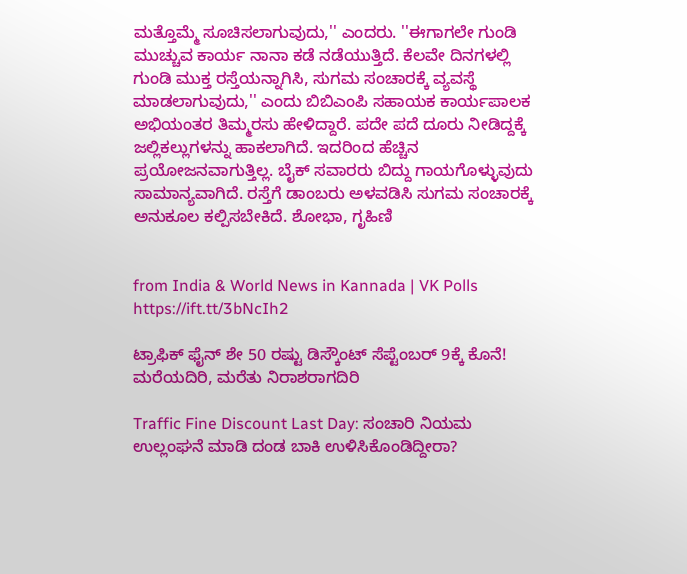ಮತ್ತೊಮ್ಮೆ ಸೂಚಿಸಲಾಗುವುದು,'' ಎಂದರು. ''ಈಗಾಗಲೇ ಗುಂಡಿ ಮುಚ್ಚುವ ಕಾರ್ಯ ನಾನಾ ಕಡೆ ನಡೆಯುತ್ತಿದೆ. ಕೆಲವೇ ದಿನಗಳಲ್ಲಿ ಗುಂಡಿ ಮುಕ್ತ ರಸ್ತೆಯನ್ನಾಗಿಸಿ, ಸುಗಮ ಸಂಚಾರಕ್ಕೆ ವ್ಯವಸ್ಥೆ ಮಾಡಲಾಗುವುದು,'' ಎಂದು ಬಿಬಿಎಂಪಿ ಸಹಾಯಕ ಕಾರ್ಯಪಾಲಕ ಅಭಿಯಂತರ ತಿಮ್ಮರಸು ಹೇಳಿದ್ದಾರೆ. ಪದೇ ಪದೆ ದೂರು ನೀಡಿದ್ದಕ್ಕೆ ಜಲ್ಲಿಕಲ್ಲುಗಳನ್ನು ಹಾಕಲಾಗಿದೆ. ಇದರಿಂದ ಹೆಚ್ಚಿನ ಪ್ರಯೋಜನವಾಗುತ್ತಿಲ್ಲ. ಬೈಕ್‌ ಸವಾರರು ಬಿದ್ದು ಗಾಯಗೊಳ್ಳುವುದು ಸಾಮಾನ್ಯವಾಗಿದೆ. ರಸ್ತೆಗೆ ಡಾಂಬರು ಅಳವಡಿಸಿ ಸುಗಮ ಸಂಚಾರಕ್ಕೆ ಅನುಕೂಲ ಕಲ್ಪಿಸಬೇಕಿದೆ. ಶೋಭಾ, ಗೃಹಿಣಿ


from India & World News in Kannada | VK Polls https://ift.tt/3bNcIh2

ಟ್ರಾಫಿಕ್‌ ಫೈನ್‌ ಶೇ 50 ರಷ್ಟು ಡಿಸ್ಕೌಂಟ್‌ ಸೆಪ್ಟೆಂಬರ್‌ 9ಕ್ಕೆ ಕೊನೆ! ಮರೆಯದಿರಿ, ಮರೆತು ನಿರಾಶರಾಗದಿರಿ

Traffic Fine Discount Last Day: ಸಂಚಾರಿ ನಿಯಮ ಉಲ್ಲಂಘನೆ ಮಾಡಿ ದಂಡ ಬಾಕಿ ಉಳಿಸಿಕೊಂಡಿದ್ದೀರಾ?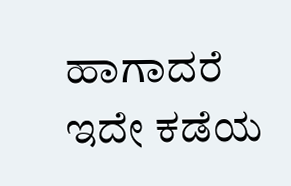ಹಾಗಾದರೆ ಇದೇ ಕಡೆಯ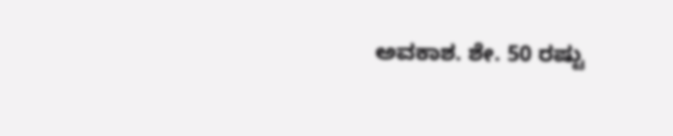ಅವಕಾಶ. ಶೇ. 50 ರಷ್ಟು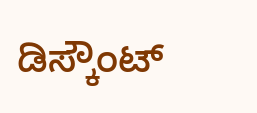ಡಿಸ್ಕೌಂಟ್‌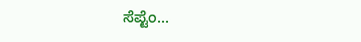ಸೆಪ್ಟೆಂ...